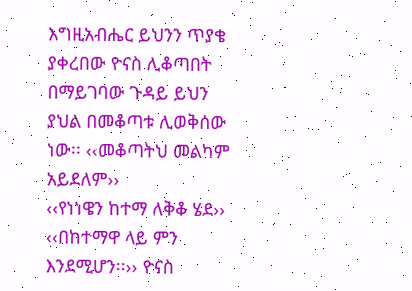እግዚአብሔር ይህንን ጥያቄ ያቀረበው ዮናስ ሊቆጣበት በማይገባው ጉዳይ ይህን ያህል በመቆጣቱ ሊወቅሰው ነው፡፡ ‹‹መቆጣትህ መልካም አይደለም››
‹‹የነነዌን ከተማ ለቅቆ ሄደ››
‹‹በከተማዋ ላይ ምን እንደሚሆን፡፡›› ዮናስ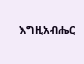እግዚአብሔር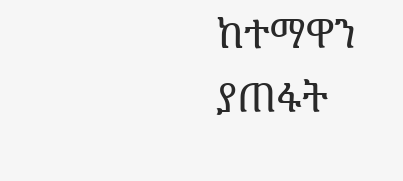ከተማዋን ያጠፋት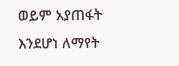ወይም አያጠፋት እንደሆነ ለማየት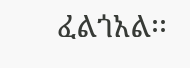ፈልጎአል፡፡